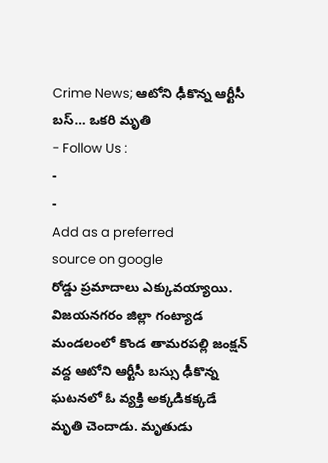Crime News; ఆటోని ఢీకొన్న ఆర్టీసీ బస్… ఒకరి మృతి
- Follow Us :
-
-
Add as a preferred
source on google
రోడ్డు ప్రమాదాలు ఎక్కువయ్యాయి. విజయనగరం జిల్లా గంట్యాడ మండలంలో కొండ తామరపల్లి జంక్షన్ వద్ద ఆటోని ఆర్టీసీ బస్సు ఢీకొన్న ఘటనలో ఓ వ్యక్తి అక్కడికక్కడే మృతి చెందాడు. మృతుడు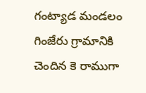గంట్యాడ మండలం గింజేరు గ్రామానికి చెందిన కె రాముగా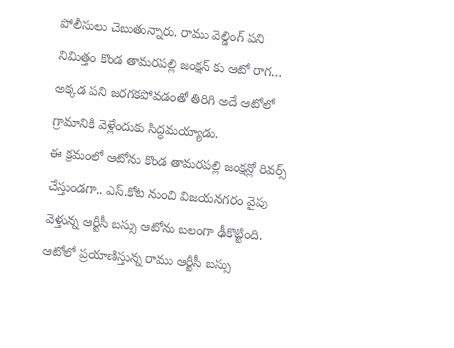పోలీసులు చెబుతున్నారు. రాము వెల్డింగ్ పని నిమిత్తం కొండ తామరపల్లి జంక్షన్ కు ఆటో రాగ… అక్కడ పని జరగకపోవడంతో తిరిగి అదే ఆటోలో గ్రామానికి వెళ్లేందుకు సిద్ధమయ్యాడు.
ఈ క్రమంలో ఆటోను కొండ తామరపల్లి జంక్షన్లో రివర్స్ చేస్తుండగా.. ఎస్.కోట నుంచి విజయనగరం వైపు వెళ్తున్న ఆర్టీసీ బస్సు ఆటోను బలంగా ఢీకొట్టింది. ఆటోలో ప్రయాణిస్తున్న రాము ఆర్టీసీ బస్సు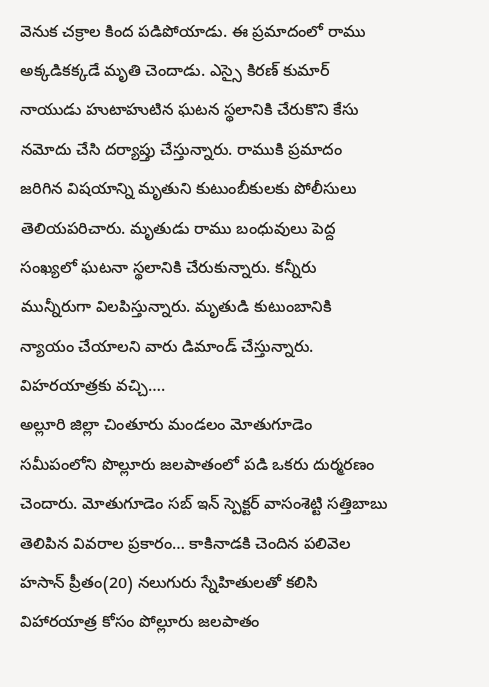వెనుక చక్రాల కింద పడిపోయాడు. ఈ ప్రమాదంలో రాము అక్కడికక్కడే మృతి చెందాడు. ఎస్సై కిరణ్ కుమార్ నాయుడు హుటాహుటిన ఘటన స్థలానికి చేరుకొని కేసు నమోదు చేసి దర్యాప్తు చేస్తున్నారు. రాముకి ప్రమాదం జరిగిన విషయాన్ని మృతుని కుటుంబీకులకు పోలీసులు తెలియపరిచారు. మృతుడు రాము బంధువులు పెద్ద సంఖ్యలో ఘటనా స్థలానికి చేరుకున్నారు. కన్నీరు మున్నీరుగా విలపిస్తున్నారు. మృతుడి కుటుంబానికి న్యాయం చేయాలని వారు డిమాండ్ చేస్తున్నారు.
విహరయాత్రకు వచ్చి….
అల్లూరి జిల్లా చింతూరు మండలం మోతుగూడెం సమీపంలోని పొల్లూరు జలపాతంలో పడి ఒకరు దుర్మరణం చెందారు. మోతుగూడెం సబ్ ఇన్ స్పెక్టర్ వాసంశెట్టి సత్తిబాబు తెలిపిన వివరాల ప్రకారం… కాకినాడకి చెందిన పలివెల హసాన్ ప్రీతం(20) నలుగురు స్నేహితులతో కలిసి విహారయాత్ర కోసం పోల్లూరు జలపాతం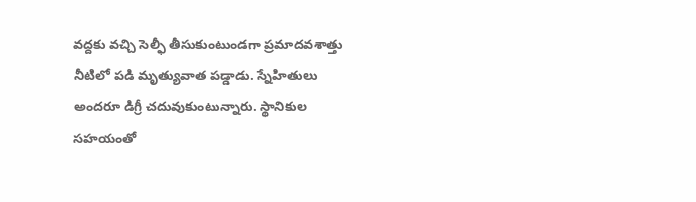వద్దకు వచ్చి సెల్ఫీ తీసుకుంటుండగా ప్రమాదవశాత్తు నీటిలో పడి మృత్యువాత పడ్డాడు. స్నేహితులు అందరూ డిగ్రీ చదువుకుంటున్నారు. స్థానికుల సహయంతో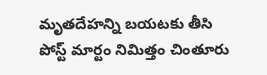మృతదేహన్ని బయటకు తీసి పోస్ట్ మార్టం నిమిత్తం చింతూరు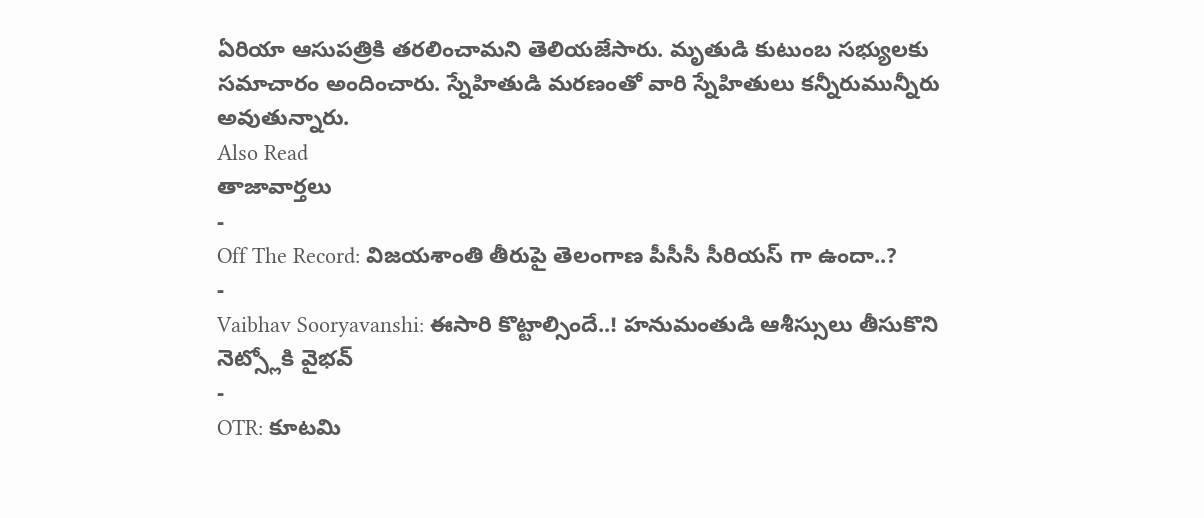ఏరియా ఆసుపత్రికి తరలించామని తెలియజేసారు. మృతుడి కుటుంబ సభ్యులకు సమాచారం అందించారు. స్నేహితుడి మరణంతో వారి స్నేహితులు కన్నీరుమున్నీరు అవుతున్నారు.
Also Read
తాజావార్తలు
-
Off The Record: విజయశాంతి తీరుపై తెలంగాణ పీసీసీ సీరియస్ గా ఉందా..?
-
Vaibhav Sooryavanshi: ఈసారి కొట్టాల్సిందే..! హనుమంతుడి ఆశీస్సులు తీసుకొని నెట్స్లోకి వైభవ్
-
OTR: కూటమి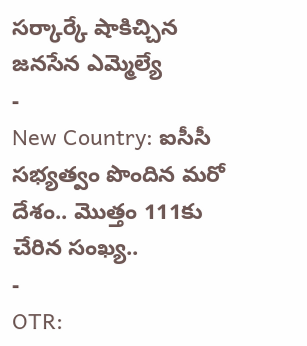సర్కార్కే షాకిచ్చిన జనసేన ఎమ్మెల్యే
-
New Country: ఐసీసీ సభ్యత్వం పొందిన మరో దేశం.. మొత్తం 111కు చేరిన సంఖ్య..
-
OTR: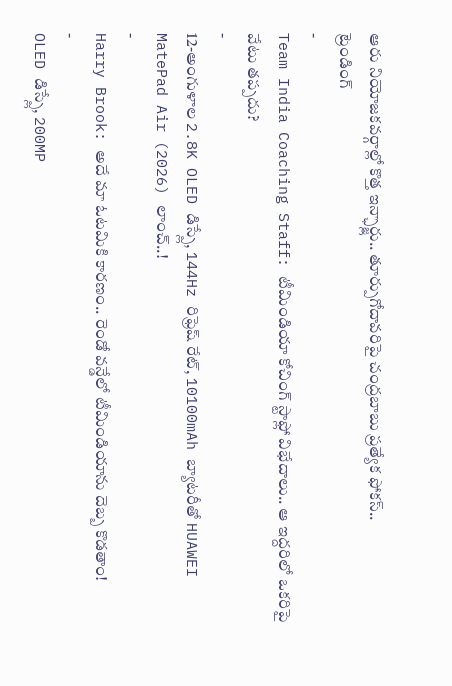ఆరు నియోజకవర్గాల్లో కొత్త ఇన్ఛార్జ్లు.. తూర్పుగోదావరిపై చంద్రబాబు ప్రత్యేక ఫోకస్..
ట్రెండింగ్
-
Team India Coaching Staff: టీమిండియా కోచింగ్ స్టాఫ్లో విభేదాలు.. ఆ ఇద్దరిలో ఒకరిపై వేటు తప్పదు?
-
12-అంగుళాల 2.8K OLED డిస్ప్లే, 144Hz రిఫ్రెష్ రేట్, 10100mAh బ్యాటరీతో HUAWEI MatePad Air (2026) లాంచ్..!
-
Harry Brook: అదే మా ఓటమికి కారణం.. రెండో వన్డేలో టీమిండియాను దెబ్బ కొడతాం!
-
OLED డిస్ప్లే, 200MP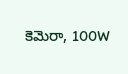కెమెరా, 100W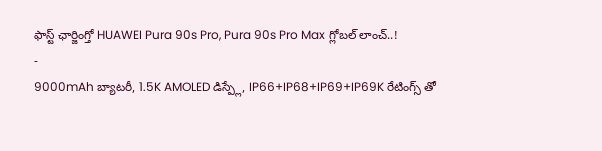ఫాస్ట్ ఛార్జింగ్తో HUAWEI Pura 90s Pro, Pura 90s Pro Max గ్లోబల్ లాంచ్..!
-
9000mAh బ్యాటరీ, 1.5K AMOLED డిస్ప్లే, IP66+IP68+IP69+IP69K రేటింగ్స్ తో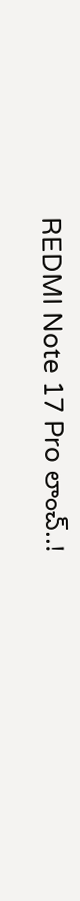REDMI Note 17 Pro లాంచ్..!